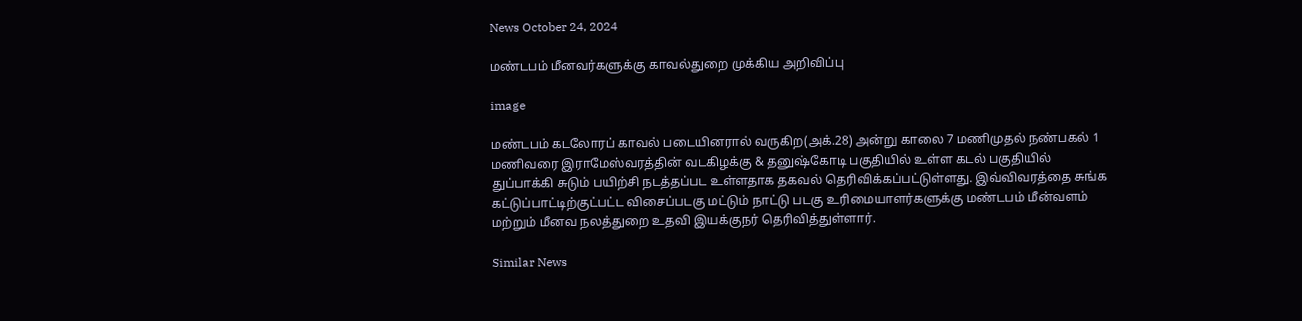News October 24, 2024

மண்டபம் மீனவர்களுக்கு காவல்துறை முக்கிய அறிவிப்பு

image

மண்டபம் கடலோரப் காவல் படையினரால் வருகிற(அக்.28) அன்று காலை 7 மணிமுதல் நண்பகல் 1 மணிவரை இராமேஸ்வரத்தின் வடகிழக்கு & தனுஷ்கோடி பகுதியில் உள்ள கடல் பகுதியில் துப்பாக்கி சுடும் பயிற்சி நடத்தப்பட உள்ளதாக தகவல் தெரிவிக்கப்பட்டுள்ளது. இவ்விவரத்தை சுங்க கட்டுப்பாட்டிற்குட்பட்ட விசைப்படகு மட்டும் நாட்டு படகு உரிமையாளர்களுக்கு மண்டபம் மீன்வளம் மற்றும் மீனவ நலத்துறை உதவி இயக்குநர் தெரிவித்துள்ளார்.

Similar News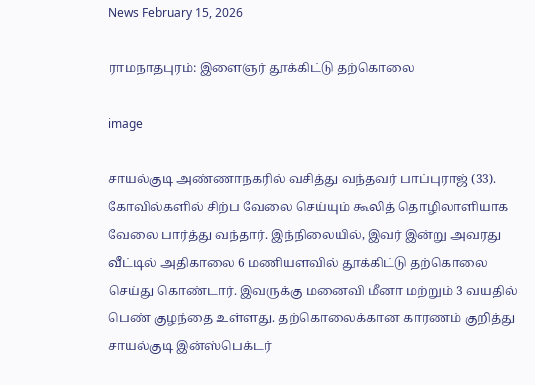News February 15, 2026

ராமநாதபுரம்: இளைஞர் தூக்கிட்டு தற்கொலை

image

சாயல்குடி அண்ணாநகரில் வசித்து வந்தவர் பாப்புராஜ் (33). கோவில்களில் சிற்ப வேலை செய்யும் கூலித் தொழிலாளியாக வேலை பார்த்து வந்தார். இந்நிலையில், இவர் இன்று அவரது வீட்டில் அதிகாலை 6 மணியளவில் தூக்கிட்டு தற்கொலை செய்து கொண்டார். இவருக்கு மனைவி மீனா மற்றும் 3 வயதில் பெண் குழந்தை உள்ளது. தற்கொலைக்கான காரணம் குறித்து சாயல்குடி இன்ஸ்பெக்டர்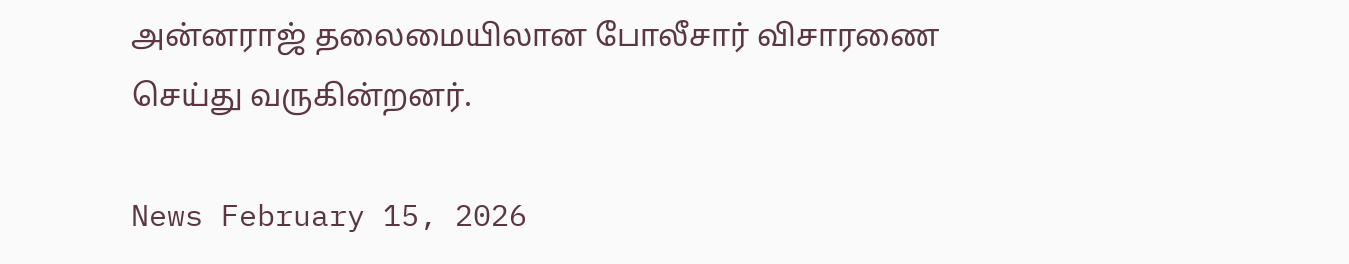அன்னராஜ் தலைமையிலான போலீசார் விசாரணை செய்து வருகின்றனர்.

News February 15, 2026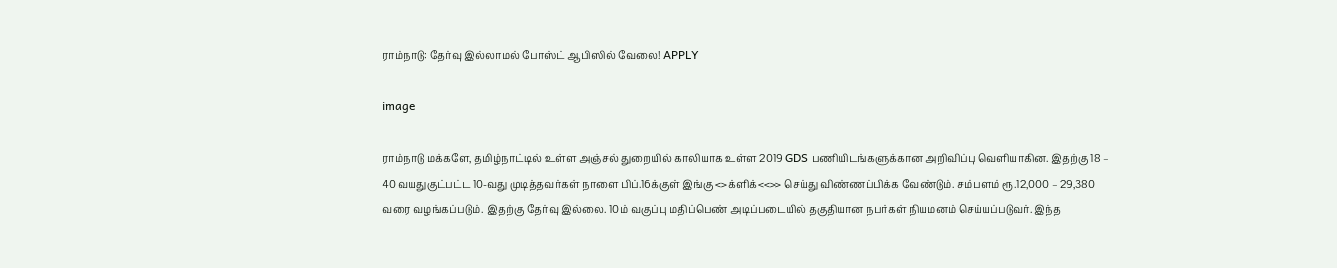ராம்நாடு: தேர்வு இல்லாமல் போஸ்ட் ஆபிஸில் வேலை! APPLY

image

ராம்நாடு மக்களே, தமிழ்நாட்டில் உள்ள அஞ்சல் துறையில் காலியாக உள்ள 2019 GDS பணியிடங்களுக்கான அறிவிப்பு வெளியாகின. இதற்கு 18 – 40 வயதுகுட்பட்ட 10-வது முடித்தவர்கள் நாளை பிப்.16க்குள் இங்கு <>க்ளிக்<<>> செய்து விண்ணப்பிக்க வேண்டும். சம்பளம் ரூ.12,000 – 29,380 வரை வழங்கப்படும். இதற்கு தேர்வு இல்லை. 10ம் வகுப்பு மதிப்பெண் அடிப்படையில் தகுதியான நபர்கள் நியமனம் செய்யப்படுவர். இந்த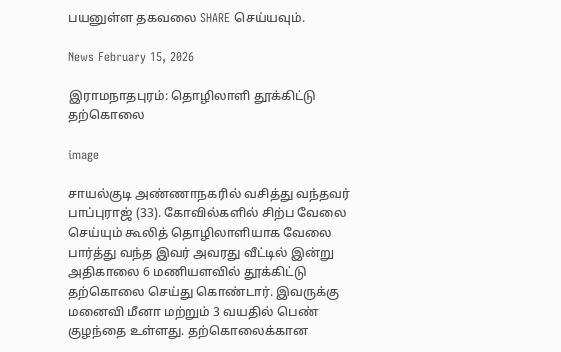பயனுள்ள தகவலை SHARE செய்யவும்.

News February 15, 2026

இராமநாதபுரம்: தொழிலாளி தூக்கிட்டு தற்கொலை

image

சாயல்குடி அண்ணாநகரில் வசித்து வந்தவர் பாப்புராஜ் (33). கோவில்களில் சிற்ப வேலை செய்யும் கூலித் தொழிலாளியாக வேலை பார்த்து வந்த இவர் அவரது வீட்டில் இன்று அதிகாலை 6 மணியளவில் தூக்கிட்டு தற்கொலை செய்து கொண்டார். இவருக்கு மனைவி மீனா மற்றும் 3 வயதில் பெண் குழந்தை உள்ளது. தற்கொலைக்கான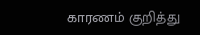காரணம் குறித்து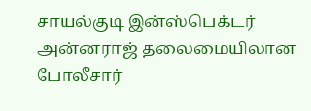சாயல்குடி இன்ஸ்பெக்டர் அன்னராஜ் தலைமையிலான போலீசார்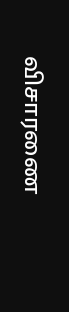விசாரணை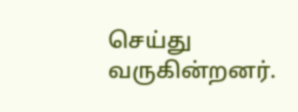செய்து வருகின்றனர்.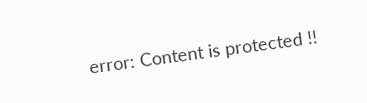error: Content is protected !!